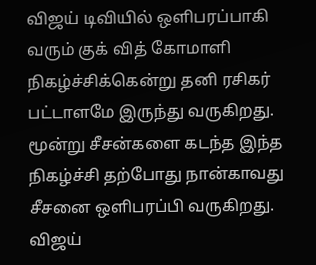விஜய் டிவியில் ஒளிபரப்பாகி வரும் குக் வித் கோமாளி நிகழ்ச்சிக்கென்று தனி ரசிகர் பட்டாளமே இருந்து வருகிறது. மூன்று சீசன்களை கடந்த இந்த நிகழ்ச்சி தற்போது நான்காவது சீசனை ஒளிபரப்பி வருகிறது. விஜய்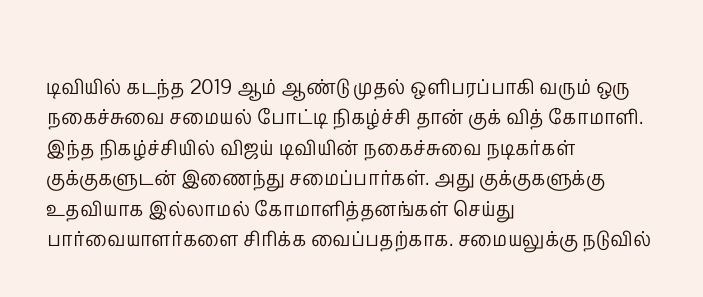டிவியில் கடந்த 2019 ஆம் ஆண்டு முதல் ஒளிபரப்பாகி வரும் ஒரு நகைச்சுவை சமையல் போட்டி நிகழ்ச்சி தான் குக் வித் கோமாளி. இந்த நிகழ்ச்சியில் விஜய் டிவியின் நகைச்சுவை நடிகர்கள் குக்குகளுடன் இணைந்து சமைப்பார்கள். அது குக்குகளுக்கு உதவியாக இல்லாமல் கோமாளித்தனங்கள் செய்து பார்வையாளர்களை சிரிக்க வைப்பதற்காக. சமையலுக்கு நடுவில்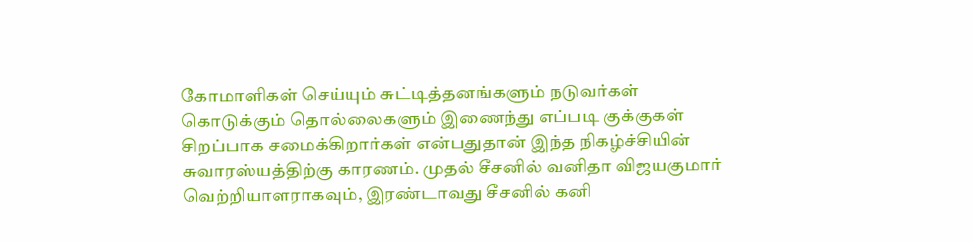கோமாளிகள் செய்யும் சுட்டித்தனங்களும் நடுவர்கள் கொடுக்கும் தொல்லைகளும் இணைந்து எப்படி குக்குகள் சிறப்பாக சமைக்கிறார்கள் என்பதுதான் இந்த நிகழ்ச்சியின் சுவாரஸ்யத்திற்கு காரணம். முதல் சீசனில் வனிதா விஜயகுமார் வெற்றியாளராகவும், இரண்டாவது சீசனில் கனி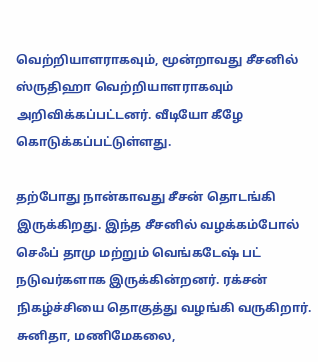வெற்றியாளராகவும், மூன்றாவது சீசனில் ஸ்ருதிஹா வெற்றியாளராகவும் அறிவிக்கப்பட்டனர். வீடியோ கீழே கொடுக்கப்பட்டுள்ளது.

தற்போது நான்காவது சீசன் தொடங்கி இருக்கிறது. இந்த சீசனில் வழக்கம்போல் செஃப் தாமு மற்றும் வெங்கடேஷ் பட் நடுவர்களாக இருக்கின்றனர். ரக்சன் நிகழ்ச்சியை தொகுத்து வழங்கி வருகிறார். சுனிதா, மணிமேகலை,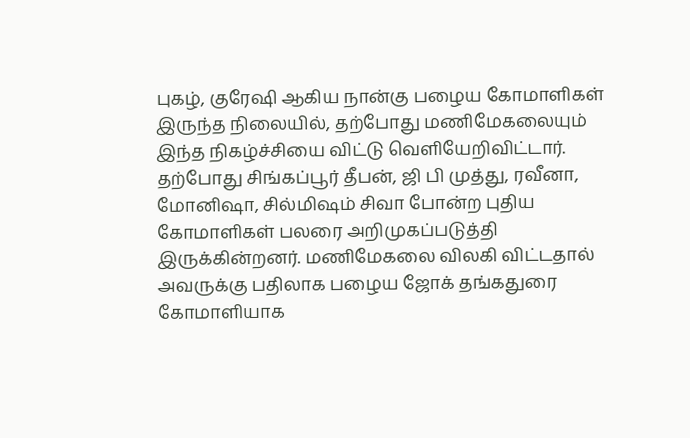புகழ், குரேஷி ஆகிய நான்கு பழைய கோமாளிகள் இருந்த நிலையில், தற்போது மணிமேகலையும் இந்த நிகழ்ச்சியை விட்டு வெளியேறிவிட்டார். தற்போது சிங்கப்பூர் தீபன், ஜி பி முத்து, ரவீனா, மோனிஷா, சில்மிஷம் சிவா போன்ற புதிய கோமாளிகள் பலரை அறிமுகப்படுத்தி இருக்கின்றனர். மணிமேகலை விலகி விட்டதால் அவருக்கு பதிலாக பழைய ஜோக் தங்கதுரை கோமாளியாக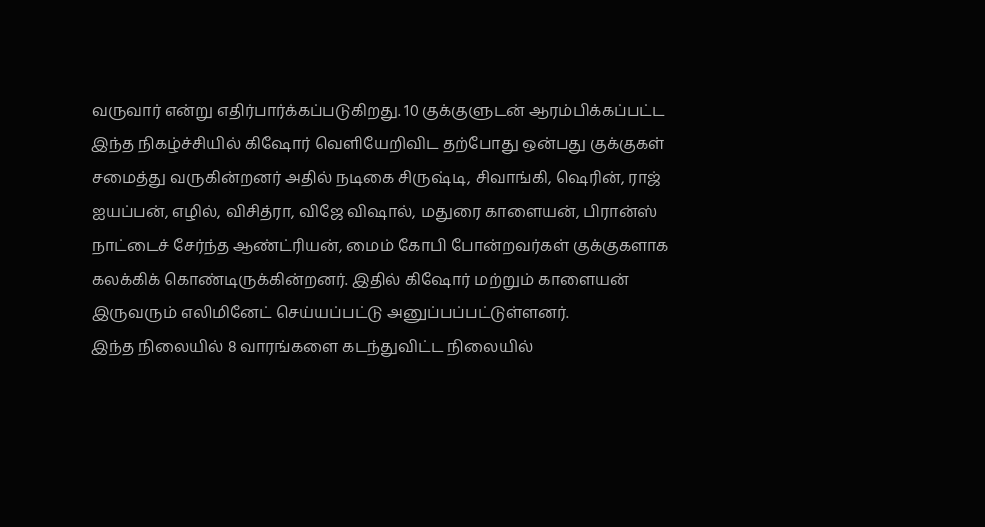வருவார் என்று எதிர்பார்க்கப்படுகிறது. 10 குக்குளுடன் ஆரம்பிக்கப்பட்ட இந்த நிகழ்ச்சியில் கிஷோர் வெளியேறிவிட தற்போது ஒன்பது குக்குகள் சமைத்து வருகின்றனர் அதில் நடிகை சிருஷ்டி, சிவாங்கி, ஷெரின், ராஜ் ஐயப்பன், எழில், விசித்ரா, விஜே விஷால், மதுரை காளையன், பிரான்ஸ் நாட்டைச் சேர்ந்த ஆண்ட்ரியன், மைம் கோபி போன்றவர்கள் குக்குகளாக கலக்கிக் கொண்டிருக்கின்றனர். இதில் கிஷோர் மற்றும் காளையன் இருவரும் எலிமினேட் செய்யப்பட்டு அனுப்பப்பட்டுள்ளனர்.
இந்த நிலையில் 8 வாரங்களை கடந்துவிட்ட நிலையில்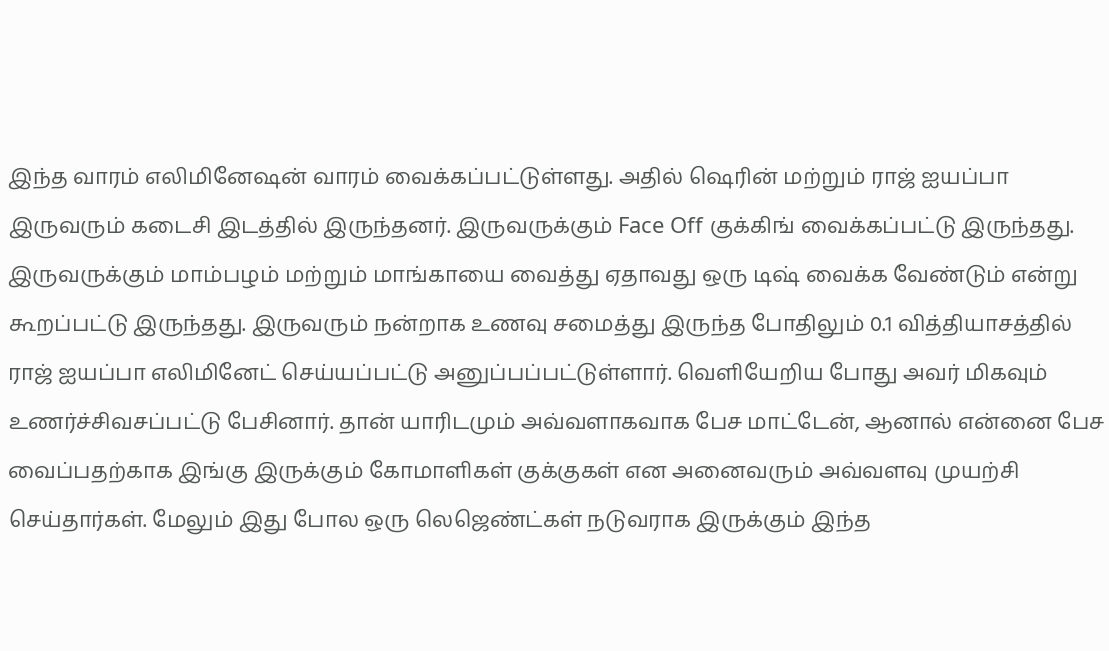இந்த வாரம் எலிமினேஷன் வாரம் வைக்கப்பட்டுள்ளது. அதில் ஷெரின் மற்றும் ராஜ் ஐயப்பா இருவரும் கடைசி இடத்தில் இருந்தனர். இருவருக்கும் Face Off குக்கிங் வைக்கப்பட்டு இருந்தது. இருவருக்கும் மாம்பழம் மற்றும் மாங்காயை வைத்து ஏதாவது ஒரு டிஷ் வைக்க வேண்டும் என்று கூறப்பட்டு இருந்தது. இருவரும் நன்றாக உணவு சமைத்து இருந்த போதிலும் 0.1 வித்தியாசத்தில் ராஜ் ஐயப்பா எலிமினேட் செய்யப்பட்டு அனுப்பப்பட்டுள்ளார். வெளியேறிய போது அவர் மிகவும் உணர்ச்சிவசப்பட்டு பேசினார். தான் யாரிடமும் அவ்வளாகவாக பேச மாட்டேன், ஆனால் என்னை பேச வைப்பதற்காக இங்கு இருக்கும் கோமாளிகள் குக்குகள் என அனைவரும் அவ்வளவு முயற்சி செய்தார்கள். மேலும் இது போல ஒரு லெஜெண்ட்கள் நடுவராக இருக்கும் இந்த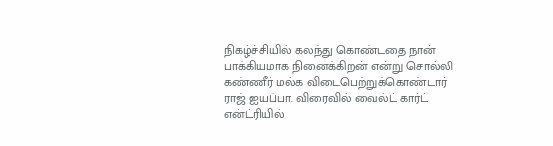நிகழ்ச்சியில் கலந்து கொண்டதை நான் பாக்கியமாக நினைக்கிறன் என்று சொல்லி கண்ணீர் மல்க விடைபெற்றுக்கொண்டார் ராஜ் ஐயப்பா. விரைவில் வைல்ட் கார்ட் என்ட்ரியில்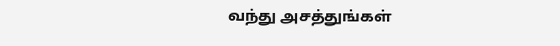வந்து அசத்துங்கள்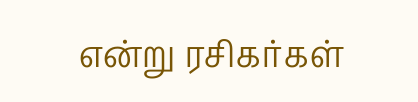என்று ரசிகர்கள்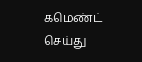கமெண்ட் செய்து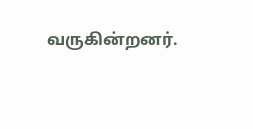வருகின்றனர்.